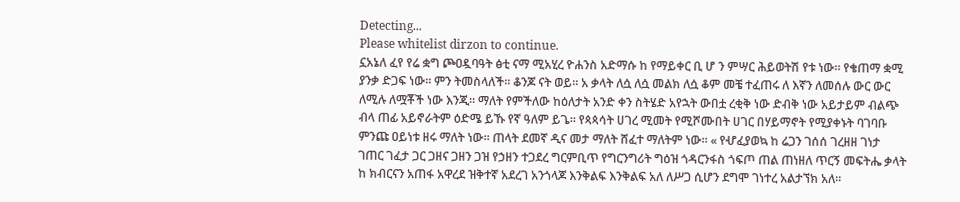Detecting...
Please whitelist dirzon to continue.
ኗአኔለ ፈየ የሬ ቋግ ጮዐዷባዓት ፅቲ ናማ ሚአሂረ ዮሐንስ አድማሱ ከ የማይቀር ቢ ሆ ን ምሣር ሕይወትሽ የቱ ነው። የቄጠማ ቋሚ ያንቃ ድጋፍ ነው። ምን ትመስላለች። ቆንጆ ናት ወይ። አ ቃላት ለሷ ለሷ መልክ ለሷ ቆም መቼ ተፈጠሩ ለ እኛን ለመሰሉ ውር ውር ለሚሉ ለሟቾች ነው እንጂ። ማለት የምችለው ከዕለታት አንድ ቀን ስትሄድ አየኋት ውበቷ ረቂቅ ነው ድብቅ ነው አይታይም ብልጭ ብላ ጠፊ አይኖራትም ዕድሜ ይኹ የኛ ዓለም ይጌ። የጳጳሳት ሀገረ ሚመት የሚሾሙበት ሀገር በሃይማኖት የሚያቀኑት ባገባቡ ምንጩ ዐይነቱ ዘሩ ማለት ነው። ጠላት ደመኛ ዲና መታ ማለት ሸፈተ ማለትም ነው። « የሇፈያወኳ ከ ሬጋን ገሰሰ ገረዘዘ ገነታ ገጠር ገፈታ ጋር ጋዘና ጋዘን ጋዝ የኃዘን ተጋደረ ግርምቢጥ የግርንግሪት ግዕዝ ጎዳርንፋስ ጎፍጦ ጠል ጠነዘለ ጥርኝ መፍትሔ ቃላት ከ ክብርናን አጠፋ አዋረደ ዝቅተኛ አደረገ አንጎላጆ እንቅልፍ እንቅልፍ አለ ለሥጋ ሲሆን ደግሞ ገነተረ አልታኘክ አለ።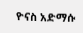ዮናስ አድማሱ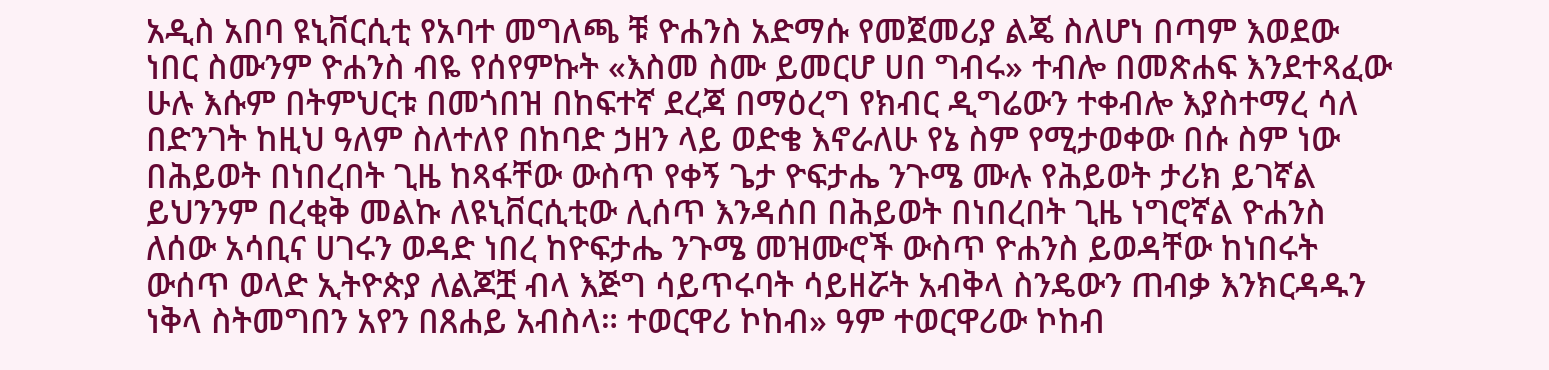አዲስ አበባ ዩኒቨርሲቲ የአባተ መግለጫ ቹ ዮሐንስ አድማሱ የመጀመሪያ ልጄ ስለሆነ በጣም እወደው ነበር ስሙንም ዮሐንስ ብዬ የሰየምኩት «እስመ ስሙ ይመርሆ ሀበ ግብሩ» ተብሎ በመጽሐፍ እንደተጻፈው ሁሉ እሱም በትምህርቱ በመጎበዝ በከፍተኛ ደረጃ በማዕረግ የክብር ዲግሬውን ተቀብሎ እያስተማረ ሳለ በድንገት ከዚህ ዓለም ስለተለየ በከባድ ኃዘን ላይ ወድቄ እኖራለሁ የኔ ስም የሚታወቀው በሱ ስም ነው በሕይወት በነበረበት ጊዜ ከጻፋቸው ውስጥ የቀኝ ጌታ ዮፍታሔ ንጉሜ ሙሉ የሕይወት ታሪክ ይገኛል ይህንንም በረቂቅ መልኩ ለዩኒቨርሲቲው ሊሰጥ እንዳሰበ በሕይወት በነበረበት ጊዜ ነግሮኛል ዮሐንስ ለሰው አሳቢና ሀገሩን ወዳድ ነበረ ከዮፍታሔ ንጉሜ መዝሙሮች ውስጥ ዮሐንስ ይወዳቸው ከነበሩት ውሰጥ ወላድ ኢትዮጵያ ለልጆቿ ብላ እጅግ ሳይጥሩባት ሳይዘሯት አብቅላ ስንዴውን ጠብቃ እንክርዳዱን ነቅላ ስትመግበን አየን በጸሐይ አብስላ። ተወርዋሪ ኮከብ» ዓም ተወርዋሪው ኮከብ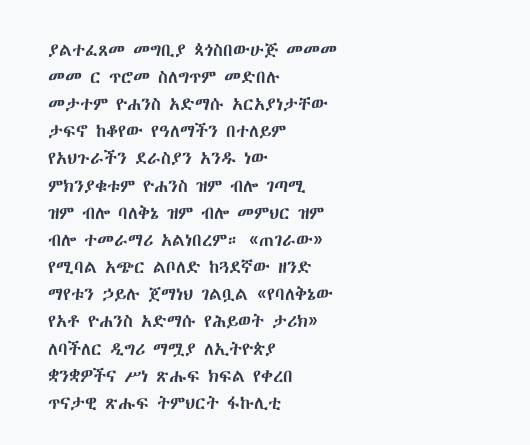ያልተፈጸመ መግቢያ ጳጎስበውሁጅ መመመ መመ ር ጥሮመ ስለግጥም መድበሉ መታተም ዮሐንስ አድማሱ አርአያነታቸው ታፍኖ ከቆየው የዓለማችን በተለይም የአህጉራችን ደራስያን አንዱ ነው ምክንያቁቱም ዮሐንስ ዝም ብሎ ገጣሚ ዝም ብሎ ባለቅኔ ዝም ብሎ መምህር ዝም ብሎ ተመራማሪ አልነበረም። «ጠገራው» የሚባል አጭር ልቦለድ ከጓደኛው ዘንድ ማየቱን ኃይሉ ጀማነህ ገልቧል «የባለቅኔው የአቶ ዮሐንስ አድማሱ የሕይወት ታሪክ» ለባችለር ዲግሪ ማሟያ ለኢትዮጵያ ቋንቋዎችና ሥነ ጽሑፍ ክፍል የቀረበ ጥናታዊ ጽሑፍ ትምህርት ፋኩሊቲ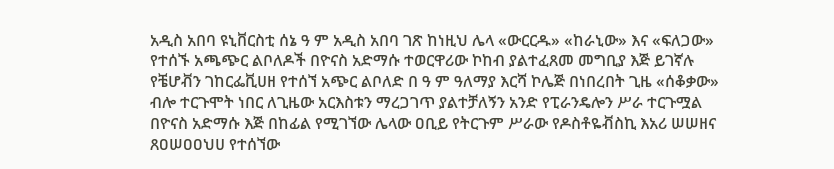አዲስ አበባ ዩኒቨርስቲ ሰኔ ዓ ም አዲስ አበባ ገጽ ከነዚህ ሌላ «ውርርዱ» «ከራኒው» እና «ፍለጋው» የተሰኙ አጫጭር ልቦለዶች በዮናስ አድማሱ ተወርዋሪው ኮከብ ያልተፈጸመ መግቢያ እጅ ይገኛሉ የቼሆቭን ገከርፌቪሀዘ የተሰኘ አጭር ልቦለድ በ ዓ ም ዓለማያ እርሻ ኮሌጅ በነበረበት ጊዜ «ሰቆቃው» ብሎ ተርጉሞት ነበር ለጊዜው አርእስቱን ማረጋገጥ ያልተቻለኝን አንድ የፒራንዴሎን ሥራ ተርጉሟል በዮናስ አድማሱ እጅ በከፊል የሚገኘው ሌላው ዐቢይ የትርጉም ሥራው የዶስቶዬቭስኪ እአሪ ሠሠዘና ጸዐሠዐዐህሀ የተሰኘው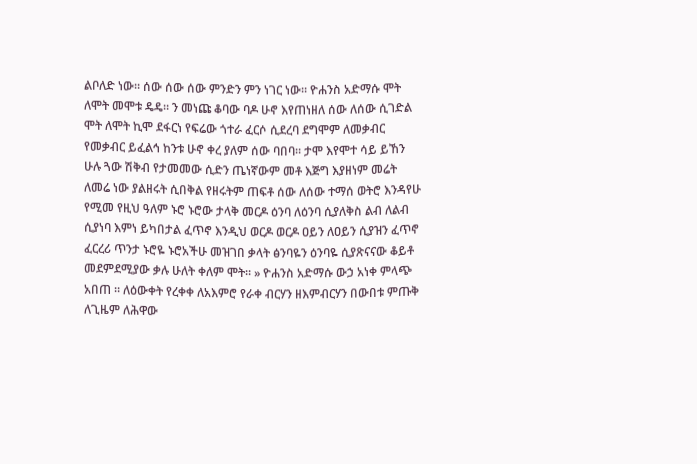ልቦለድ ነው። ሰው ሰው ሰው ምንድን ምን ነገር ነው። ዮሐንስ አድማሱ ሞት ለሞት መሞቱ ዴዴ። ን መነጩ ቆባው ባዶ ሁኖ እየጠነዘለ ሰው ለሰው ሲገድል ሞት ለሞት ኪሞ ደፋርነ የፍሬው ጎተራ ፈርሶ ሲደረባ ደግሞም ለመቃብር የመቃብር ይፈልኅ ከንቱ ሁኖ ቀረ ያለም ሰው ባበባ። ታሞ እየሞተ ሳይ ይኸን ሁሉ ጓው ሽቅብ የታመመው ሲድን ጤነኛውም መቶ እጅግ እያዘነም መሬት ለመሬ ነው ያልዘሩት ሲበቅል የዘሩትም ጠፍቶ ሰው ለሰው ተማሰ ወትሮ እንዳየሁ የሚመ የዚህ ዓለም ኑሮ ኑሮው ታላቅ መርዶ ዕንባ ለዕንባ ሲያለቅስ ልብ ለልብ ሲያነባ እምነ ይካበታል ፈጥኖ እንዲህ ወርዶ ወርዶ ዐይን ለዐይን ሲያዝን ፈጥኖ ፈርረሪ ጥንታ ኑሮዬ ኑሮአችሁ መዝገበ ቃላት ፅንባዬን ዕንባዬ ሲያጽናናው ቆይቶ መደምደሚያው ቃሉ ሁለት ቀለም ሞት። » ዮሐንስ አድማሱ ውኃ አነቀ ምላጭ አበጠ ። ለዕውቀት የረቀቀ ለአእምሮ የራቀ ብርሃን ዘእምብርሃን በውበቱ ምጡቅ ለጊዜም ለሕዋው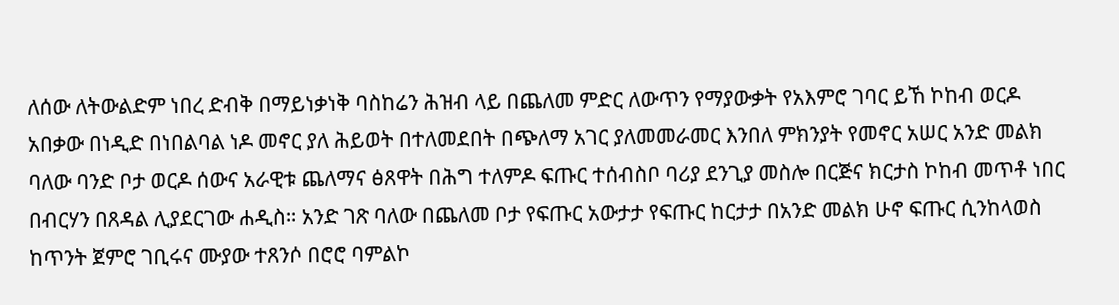ለሰው ለትውልድም ነበረ ድብቅ በማይነቃነቅ ባስከሬን ሕዝብ ላይ በጨለመ ምድር ለውጥን የማያውቃት የአእምሮ ገባር ይኸ ኮከብ ወርዶ አበቃው በነዲድ በነበልባል ነዶ መኖር ያለ ሕይወት በተለመደበት በጭለማ አገር ያለመመራመር እንበለ ምክንያት የመኖር አሠር አንድ መልክ ባለው ባንድ ቦታ ወርዶ ሰውና አራዊቱ ጨለማና ፅጸዋት በሕግ ተለምዶ ፍጡር ተሰብስቦ ባሪያ ደንጊያ መስሎ በርጅና ክርታስ ኮከብ መጥቶ ነበር በብርሃን በጸዳል ሊያደርገው ሐዲስ። አንድ ገጽ ባለው በጨለመ ቦታ የፍጡር አውታታ የፍጡር ከርታታ በአንድ መልክ ሁኖ ፍጡር ሲንከላወስ ከጥንት ጀምሮ ገቢሩና ሙያው ተጸንሶ በሮሮ ባምልኮ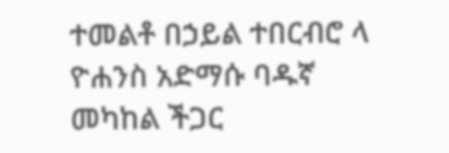ተመልቶ በኃይል ተበርብሮ ላ ዮሐንስ አድማሱ ባዱኛ መካከል ችጋር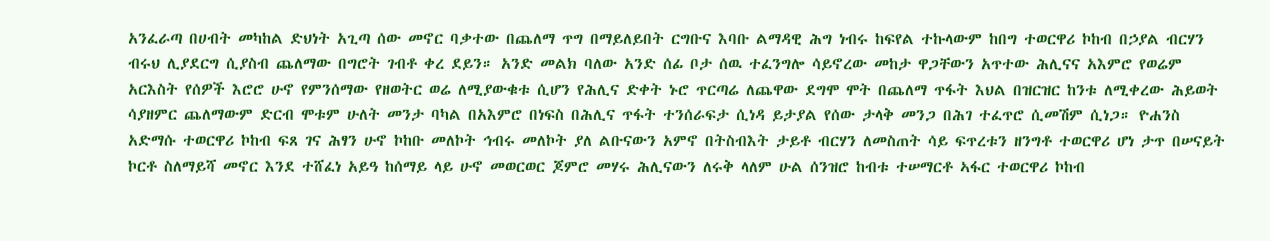አንፈራጣ በሀብት መካከል ድህነት አጊጣ ሰው መኖር ባቃተው በጨለማ ጥግ በማይለይበት ርግቡና እባቡ ልማዳዊ ሕግ ነብሩ ከፍየል ተኩላውም ከበግ ተወርዋሪ ኮከብ በኃያል ብርሃን ብሩህ ሊያደርግ ሲያስብ ጨለማው በግሮት ገብቶ ቀረ ደይን። አንድ መልክ ባለው አንድ ሰፊ ቦታ ሰዉ ተፈንግሎ ሳይኖረው መከታ ዋጋቸውን አጥተው ሕሊናና አእምሮ የወሬም አርእስት የሰዎች እሮሮ ሁኖ የምንሰማው የዘወትር ወሬ ለሚያውቁቱ ሲሆን የሕሊና ድቀት ኑሮ ጥርጣሬ ለጨዋው ደግሞ ሞት በጨለማ ጥፋት እህል በዝርዝር ከንቱ ለሚቀረው ሕይወት ሳያዘምር ጨለማውም ድርብ ሞቱም ሁለት መንታ ባካል በአእምሮ በነፍስ በሕሊና ጥፋት ተንሰራፍታ ሲነዳ ይታያል የሰው ታላቅ መንጋ በሕገ ተፈጥሮ ሲመሽም ሲነጋ። ዮሐንስ አድማሱ ተወርዋሪ ኮከብ ፍጸ ገና ሕፃን ሁኖ ኮከቡ መለኮት ኅብሩ መለኮት ያለ ልቡናውን አምኖ በትስብእት ታይቶ ብርሃን ለመስጠት ሳይ ፍጥረቱን ዘንግቶ ተወርዋሪ ሆነ ታጥ በሠናይት ኮርቶ ስለማይሻ መኖር እንደ ተሸፈነ አይዓ ከሰማይ ላይ ሁኖ መወርወር ጆምሮ መሃሩ ሕሊናውን ለሩቅ ላለም ሁል ሰንዝሮ ከብቱ ተሠማርቶ ኣፋር ተወርዋሪ ኮከብ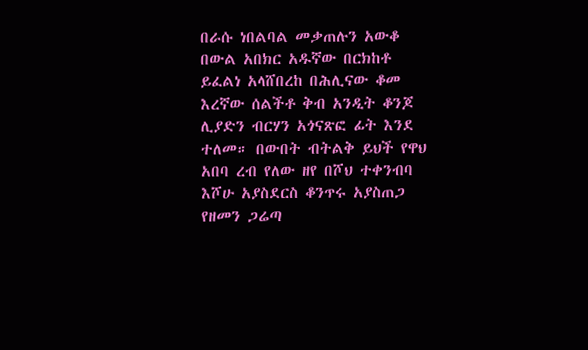በራሱ ነበልባል መቃጠሉን አውቆ በውል አበክር አዱኛው በርክከቶ ይፈልነ አላሸበረከ በሕሊናው ቆመ እረኛው ሰልችቶ ቅብ አንዲት ቆንጆ ሊያድን ብርሃን አጎናጽፎ ፊት እንደ ተለመ። በውበት ብትልቅ ይህች የዋህ አበባ ረብ የለው ዘየ በሾህ ተቀንብባ እሾሁ አያስደርስ ቆንጥሩ አያስጠጋ የዘመን ጋሬጣ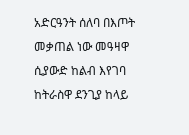አድርዓንት ሰለባ በእጦት መቃጠል ነው መዓዛዋ ሲያውድ ከልብ እየገባ ከትራስዋ ደንጊያ ከላይ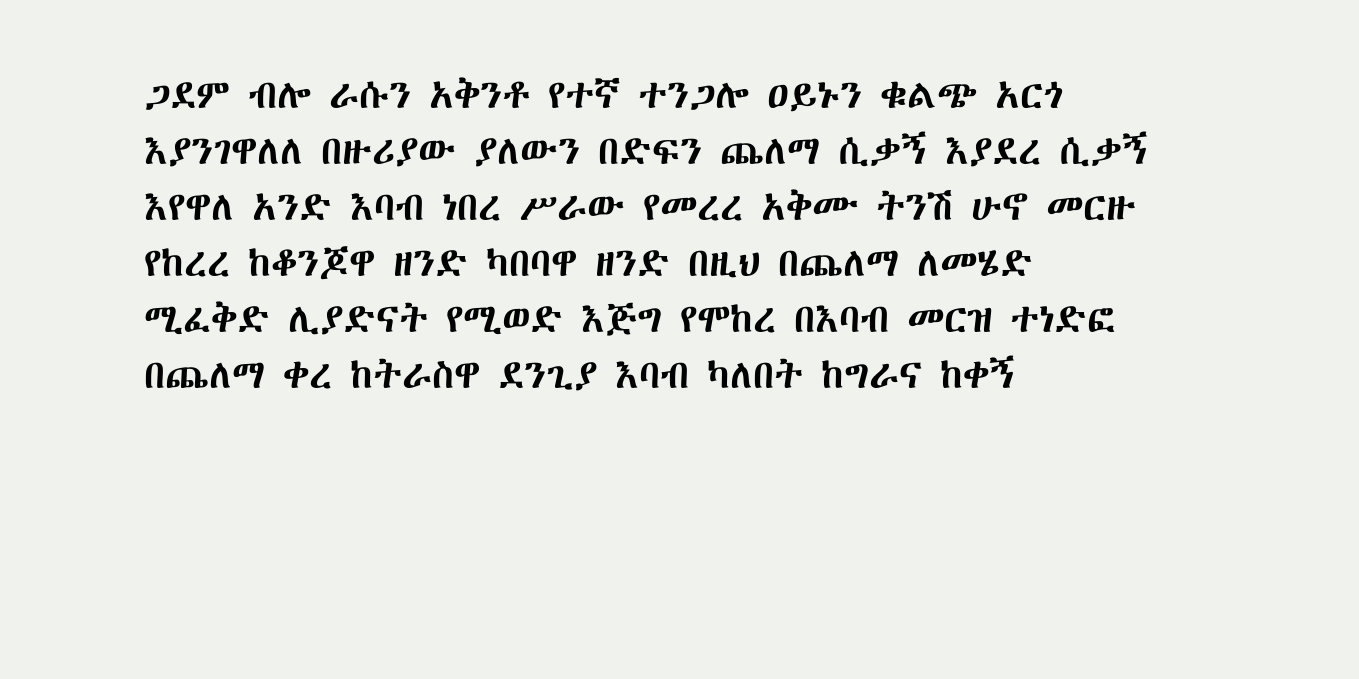ጋደም ብሎ ራሱን አቅንቶ የተኛ ተንጋሎ ዐይኑን ቁልጭ አርጎ እያንገዋለለ በዙሪያው ያለውን በድፍን ጨለማ ሲቃኝ እያደረ ሲቃኝ እየዋለ አንድ እባብ ነበረ ሥራው የመረረ አቅሙ ትንሽ ሁኖ መርዙ የከረረ ከቆንጆዋ ዘንድ ካበባዋ ዘንድ በዚህ በጨለማ ለመሄድ ሚፈቅድ ሊያድናት የሚወድ እጅግ የሞከረ በእባብ መርዝ ተነድፎ በጨለማ ቀረ ከትራስዋ ደንጊያ እባብ ካለበት ከግራና ከቀኝ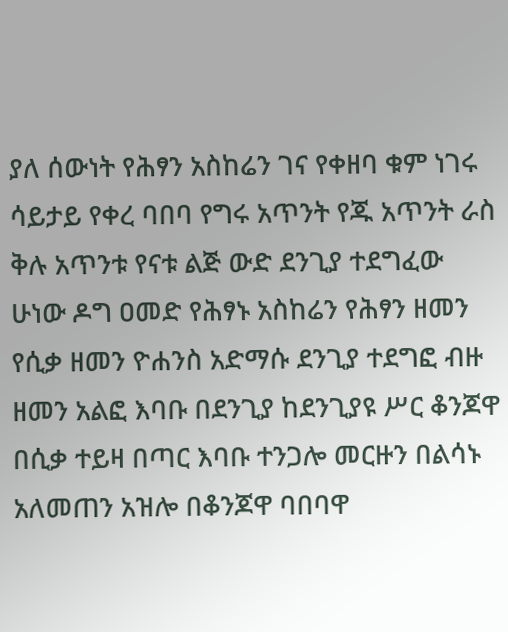ያለ ሰውነት የሕፃን አስከሬን ገና የቀዘባ ቁም ነገሩ ሳይታይ የቀረ ባበባ የግሩ አጥንት የጁ አጥንት ራስ ቅሉ አጥንቱ የናቱ ልጅ ውድ ደንጊያ ተደግፈው ሁነው ዶግ ዐመድ የሕፃኑ አስከሬን የሕፃን ዘመን የሲቃ ዘመን ዮሐንስ አድማሱ ደንጊያ ተደግፎ ብዙ ዘመን አልፎ እባቡ በደንጊያ ከደንጊያዩ ሥር ቆንጆዋ በሲቃ ተይዛ በጣር እባቡ ተንጋሎ መርዙን በልሳኑ አለመጠን አዝሎ በቆንጆዋ ባበባዋ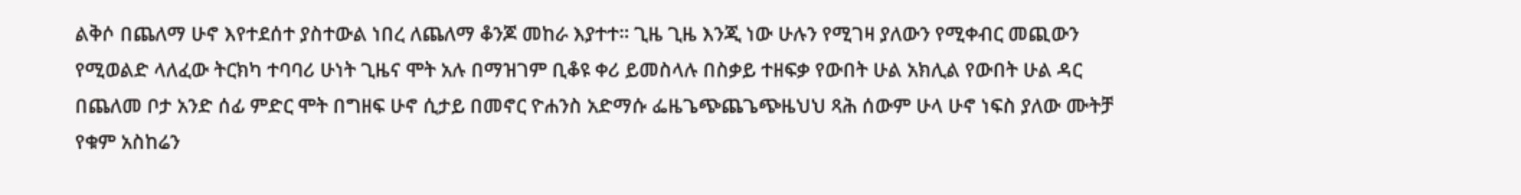ልቅሶ በጨለማ ሁኖ እየተደሰተ ያስተውል ነበረ ለጨለማ ቆንጆ መከራ እያተተ። ጊዜ ጊዜ እንጂ ነው ሁሉን የሚገዛ ያለውን የሚቀብር መጪውን የሚወልድ ላለፈው ትርክካ ተባባሪ ሁነት ጊዜና ሞት አሉ በማዝገም ቢቆዩ ቀሪ ይመስላሉ በስቃይ ተዘፍቃ የውበት ሁል አክሊል የውበት ሁል ዳር በጨለመ ቦታ አንድ ሰፊ ምድር ሞት በግዘፍ ሁኖ ሲታይ በመኖር ዮሐንስ አድማሱ ፌዜጌጭጨጌጭዜህህ ጻሕ ሰውም ሁላ ሁኖ ነፍስ ያለው ሙትቻ የቁም አስከሬን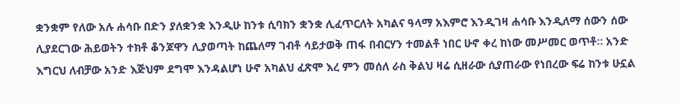ቋንቋም የለው አሉ ሐሳቡ በድን ያለቋንቋ እንዲሁ ከንቱ ሲባክን ቋንቋ ሊፈጥርለት አካልና ዓላማ አእምሮ እንዲገዛ ሐሳቡ እንዲለማ ሰውን ሰው ሊያደርገው ሕይወትን ተክቶ ቆንጆዋን ሊያወጣት ከጨለማ ገብቶ ሳይታወቅ ጠፋ በብርሃን ተመልቶ ነበር ሁኖ ቀረ ከነው መሥመር ወጥቶ። አንድ እግርህ ለብቻው አንድ እጅህም ደግሞ እንዳልሆነ ሁኖ አካልህ ፈጽሞ እረ ምን መሰለ ራስ ቅልህ ዛሬ ሲዘራው ሲያጠራው የነበረው ፍሬ ከንቱ ሁኗል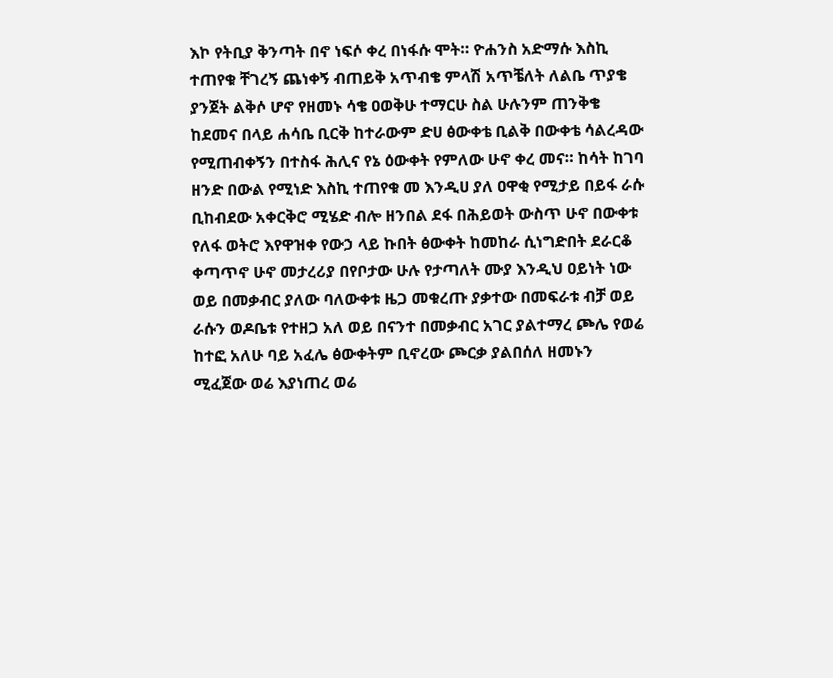እኮ የትቢያ ቅንጣት በኖ ነፍሶ ቀረ በነፋሱ ሞት። ዮሐንስ አድማሱ እስኪ ተጠየቁ ቸገረኝ ጨነቀኝ ብጠይቅ አጥብቄ ምላሽ አጥቼለት ለልቤ ጥያቄ ያንጀት ልቅሶ ሆኖ የዘመኑ ሳቄ ዐወቅሁ ተማርሁ ስል ሁሉንም ጠንቅቄ ከደመና በላይ ሐሳቤ ቢርቅ ከተራውም ድሀ ፅውቀቴ ቢልቅ በውቀቴ ሳልረዳው የሚጠብቀኝን በተስፋ ሕሊና የኔ ዕውቀት የምለው ሁኖ ቀረ መና። ከሳት ከገባ ዘንድ በውል የሚነድ እስኪ ተጠየቁ መ እንዲሀ ያለ ዐዋቂ የሚታይ በይፋ ራሱ ቢከብደው አቀርቅሮ ሚሄድ ብሎ ዘንበል ደፋ በሕይወት ውስጥ ሁኖ በውቀቱ የለፋ ወትሮ እየዋዝቀ የውኃ ላይ ኩበት ፅውቀት ከመከራ ሲነግድበት ደራርቆ ቀጣጥኖ ሁኖ መታረሪያ በየቦታው ሁሉ የታጣለት ሙያ እንዲህ ዐይነት ነው ወይ በመቃብር ያለው ባለውቀቱ ዜጋ መቁረጡ ያቃተው በመፍራቱ ብቻ ወይ ራሱን ወዶቤቱ የተዘጋ አለ ወይ በናንተ በመቃብር አገር ያልተማረ ጮሌ የወሬ ከተፎ አለሁ ባይ አፈሌ ፅውቀትም ቢኖረው ጮርቃ ያልበሰለ ዘመኑን ሚፈጀው ወሬ እያነጠረ ወሬ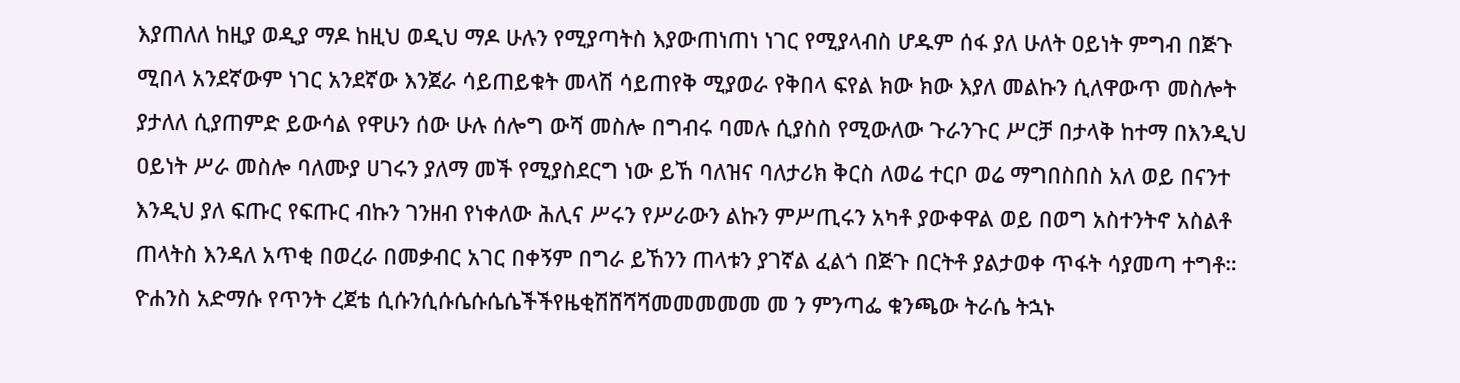እያጠለለ ከዚያ ወዲያ ማዶ ከዚህ ወዲህ ማዶ ሁሉን የሚያጣትስ እያውጠነጠነ ነገር የሚያላብስ ሆዱም ሰፋ ያለ ሁለት ዐይነት ምግብ በጅጉ ሚበላ አንደኛውም ነገር አንደኛው እንጀራ ሳይጠይቁት መላሽ ሳይጠየቅ ሚያወራ የቅበላ ፍየል ክው ክው እያለ መልኩን ሲለዋውጥ መስሎት ያታለለ ሲያጠምድ ይውሳል የዋሁን ሰው ሁሉ ሰሎግ ውሻ መስሎ በግብሩ ባመሉ ሲያስስ የሚውለው ጉራንጉር ሥርቻ በታላቅ ከተማ በእንዲህ ዐይነት ሥራ መስሎ ባለሙያ ሀገሩን ያለማ መች የሚያስደርግ ነው ይኸ ባለዝና ባለታሪክ ቅርስ ለወሬ ተርቦ ወሬ ማግበስበስ አለ ወይ በናንተ እንዲህ ያለ ፍጡር የፍጡር ብኩን ገንዘብ የነቀለው ሕሊና ሥሩን የሥራውን ልኩን ምሥጢሩን አካቶ ያውቀዋል ወይ በወግ አስተንትኖ አስልቶ ጠላትስ እንዳለ አጥቂ በወረራ በመቃብር አገር በቀኝም በግራ ይኸንን ጠላቱን ያገኛል ፈልጎ በጅጉ በርትቶ ያልታወቀ ጥፋት ሳያመጣ ተግቶ። ዮሐንስ አድማሱ የጥንት ረጀቴ ሲሱንሲሱሴሱሴሴችችየዜቂሽሸሻሻመመመመመ መ ን ምንጣፌ ቁንጫው ትራሴ ትኋኑ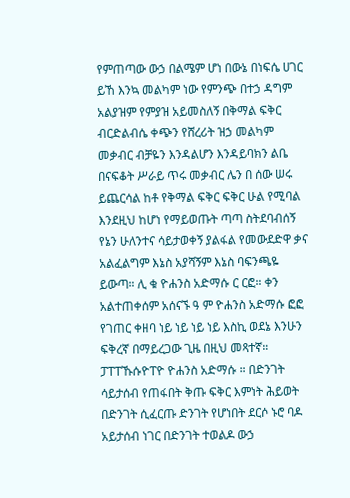የምጠጣው ውኃ በልሜም ሆነ በውኔ በነፍሴ ሀገር ይኸ እንኳ መልካም ነው የምንጭ በተኃ ዳግም አልያዝም የምያዝ አይመስለኝ በቅማል ፍቅር ብርድልብሴ ቀጭን የሸረሪት ዝኃ መልካም መቃብር ብቻዬን እንዳልሆን እንዳይባክን ልቤ በናፍቆት ሥራይ ጥሩ መቃብር ሌን በ ሰው ሠሩ ይጨርሳል ከቶ የቅማል ፍቅር ፍቅር ሁል የሚባል እንደዚህ ከሆነ የማይወጡት ጣጣ ስትደባብሰኝ የኔን ሁለንተና ሳይታወቀኝ ያልፋል የመውደድዋ ቃና አልፈልግም እኔስ አያሻኝም እኔስ ባፍንጫዬ ይውጣ። ሊ ቁ ዮሐንስ አድማሱ ር ርፎ። ቀን አልተጠቀሰም አሰናኙ ዓ ም ዮሐንስ አድማሱ ፎፎ የገጠር ቀዘባ ነይ ነይ ነይ ነይ እስኪ ወደኔ እንሁን ፍቅረኛ በማይረጋው ጊዜ በዚህ መጻተኛ። ፓፐፐኹሱዮፐዮ ዮሐንስ አድማሱ ። በድንገት ሳይታሰብ የጠፋበት ቅጡ ፍቅር እምነት ሕይወት በድንገት ሲፈርጡ ድንገት የሆነበት ደርሶ ኑሮ ባዶ አይታሰብ ነገር በድንገት ተወልዶ ውኃ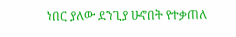ነበር ያለው ደንጊያ ሁኖበት የተቃጠለ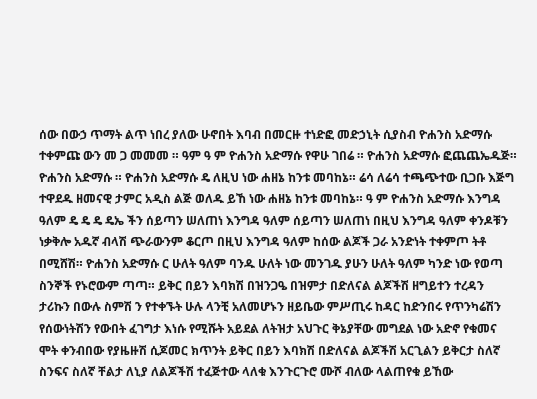ሰው በውኃ ጥማት ልጥ ነበረ ያለው ሁኖበት እባብ በመርዙ ተነድፎ መድኃኒት ሲያስብ ዮሐንስ አድማሱ ተቀምጩ ውን መ ጋ መመመ ። ዓም ዓ ም ዮሐንስ አድማሱ የዋሁ ገበሬ ። ዮሐንስ አድማሱ ፎጨጨኤዱጅ። ዮሐንስ አድማሱ ። ዮሐንስ አድማሱ ዴ ለዚህ ነው ሐዘኔ ከንቱ መባከኔ። ሬሳ ለሬሳ ተጫጭተው ቢጋቡ እጅግ ተዋደዱ ዘመናዊ ታምር አዲስ ልጅ ወለዱ ይኸ ነው ሐዘኔ ከንቱ መባከኔ። ዓ ም ዮሐንስ አድማሱ እንግዳ ዓለም ዴ ዴ ዴ ዴኤ ችን ሰይጣን ሠለጠነ እንግዳ ዓለም ሰይጣን ሠለጠነ በዚህ እንግዳ ዓለም ቀንዶቹን ነቃቅሎ አዱኛ ብላሽ ጭራውንም ቆርጦ በዚህ እንግዳ ዓለም ከሰው ልጆች ጋራ አንድነት ተቀምጦ ትቶ በሚሸሽ። ዮሐንስ አድማሱ ር ሁለት ዓለም ባንዱ ሁለት ነው መንገዱ ያሁን ሁለት ዓለም ካንድ ነው የወጣ ስንኞች የኑሮውም ጣጣ። ይቅር በይን እባክሽ በዝንጋዔ በዝምታ በድለናል ልጆችሽ ዘግይተን ተረዳን ታሪኩን በውሉ ስምሽ ን የተቀኙት ሁሉ ላንቺ አለመሆኑን ዘይቤው ምሥጢሩ ከዳር ከድንበሩ የጥንካሬሽን የሰውነትሽን የውበት ፈገግታ እነሱ የሚሹት አይደል ለትዝታ አህጉር ቅኔያቸው መግደል ነው አድኖ የቁመና ሞት ቀንብበው የያዜዙሽ ሲጆመር ክጥንት ይቅር በይን እባክሽ በድለናል ልጆችሽ አርጊልን ይቅርታ ስለኛ ስንፍና ስለኛ ቸልታ ለኒያ ለልጆችሽ ተፈጅተው ላለቁ እንጉርጉሮ ሙሾ ብለው ላልጠየቁ ይኸው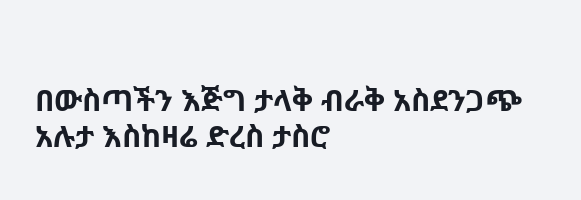በውስጣችን እጅግ ታላቅ ብራቅ አስደንጋጭ አሉታ እስከዛሬ ድረስ ታስሮ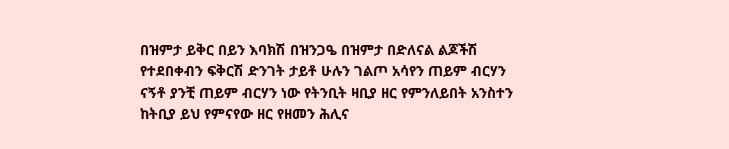በዝምታ ይቅር በይን እባክሽ በዝንጋዔ በዝምታ በድለናል ልጆችሽ የተደበቀብን ፍቅርሽ ድንገት ታይቶ ሁሉን ገልጦ አሳየን ጠይም ብርሃን ናኝቶ ያንቺ ጠይም ብርሃን ነው የትንቢት ዛቢያ ዘር የምንለይበት አንስተን ከትቢያ ይህ የምናየው ዘር የዘመን ሕሊና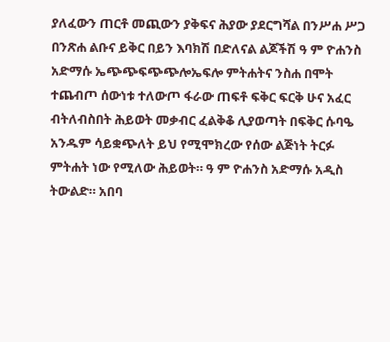ያለፈውን ጠርቶ መጪውን ያቅፍና ሕያው ያደርግሻል በንሥሐ ሥጋ በንጽሐ ልቡና ይቅር በይን እባክሽ በድለናል ልጆችሽ ዓ ም ዮሐንስ አድማሱ ኤጭጭፍጭጭሎኤፍሎ ምትሐትና ንስሐ በሞት ተጨብጦ ሰውነቱ ተለውጦ ፋራው ጠፍቶ ፍቅር ፍርቅ ሁና አፈር ብትለብስበት ሕይወት መቃብር ፈልቅቆ ሊያወጣት በፍቅር ሱባዔ አንዱም ሳይቋጭለት ይህ የሚሞክረው የሰው ልጅነት ትርፉ ምትሐት ነው የሚለው ሕይወት። ዓ ም ዮሐንስ አድማሱ አዲስ ትውልድ። አበባ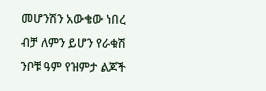መሆንሽን አውቄው ነበረ ብቻ ለምን ይሆን የራቁሽ ንቦቹ ዓም የዝምታ ልጆች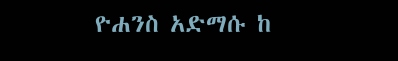ዮሐንስ አድማሱ ከ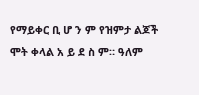የማይቀር ቢ ሆ ን ም የዝምታ ልጆች ሞት ቀላል አ ይ ደ ስ ም። ዓለም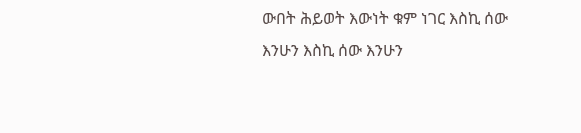ውበት ሕይወት እውነት ቁም ነገር እስኪ ሰው እንሁን እስኪ ሰው እንሁን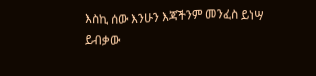እስኪ ሰው እንሁን እጃችንም መንፈስ ይነሣ ይብቃው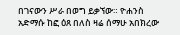በገናውን ሥራ በወግ ይቃኘው። ዮሐንስ አድማሱ ከፎ ዕጸ በለስ ዛሬ ሰማሁ አበክረው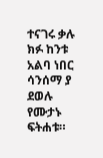ተናገሩ ቃሉ ክፉ ከንቱ አልባ ነበር ሳንሰማ ያ ደወሉ የሙታኑ ፍትሐቱ።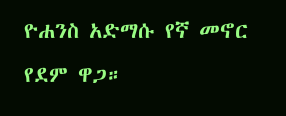ዮሐንስ አድማሱ የኛ መኖር የደም ዋጋ።